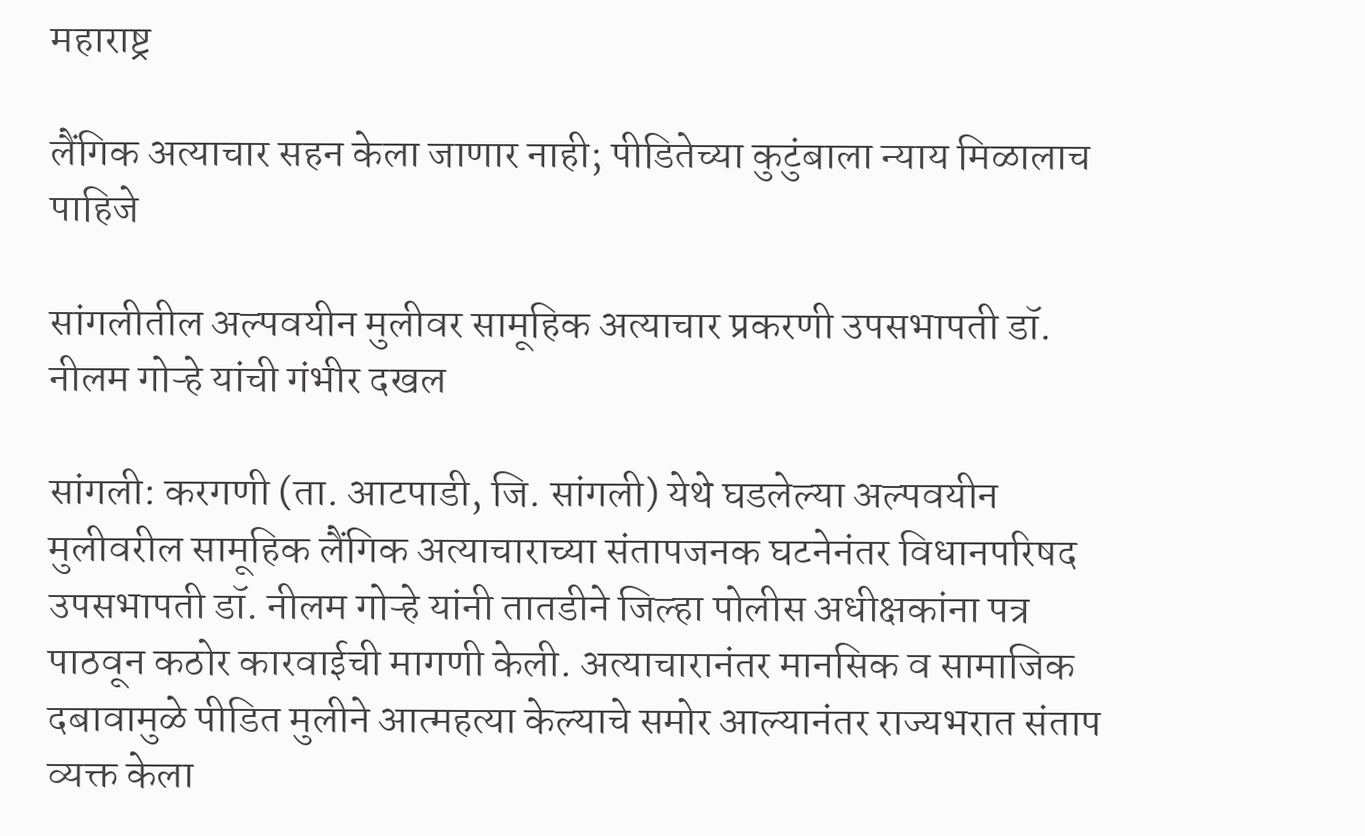महाराष्ट्र

लैंगिक अत्याचार सहन केला जाणार नाही; पीडितेच्या कुटुंबाला न्याय मिळालाच पाहिजे

सांगलीतील अल्पवयीन मुलीवर सामूहिक अत्याचार प्रकरणी उपसभापती डॉ. नीलम गोऱ्हे यांची गंभीर दखल

सांगली: करगणी (ता. आटपाडी, जि. सांगली) येथे घडलेल्या अल्पवयीन मुलीवरील सामूहिक लैंगिक अत्याचाराच्या संतापजनक घटनेनंतर विधानपरिषद उपसभापती डॉ. नीलम गोऱ्हे यांनी तातडीने जिल्हा पोलीस अधीक्षकांना पत्र पाठवून कठोर कारवाईची मागणी केली. अत्याचारानंतर मानसिक व सामाजिक दबावामुळे पीडित मुलीने आत्महत्या केल्याचे समोर आल्यानंतर राज्यभरात संताप व्यक्त केला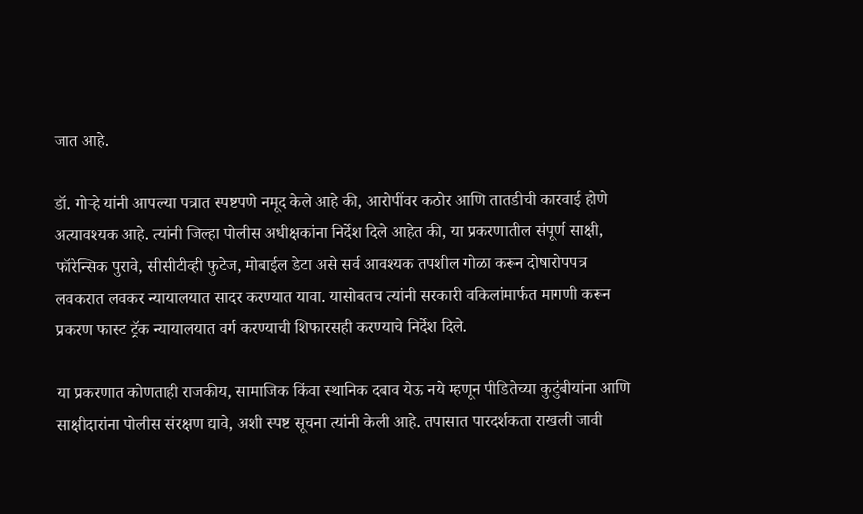जात आहे.

डॉ. गोऱ्हे यांनी आपल्या पत्रात स्पष्टपणे नमूद केले आहे की, आरोपींवर कठोर आणि तातडीची कारवाई होणे अत्यावश्यक आहे. त्यांनी जिल्हा पोलीस अधीक्षकांना निर्देश दिले आहेत की, या प्रकरणातील संपूर्ण साक्षी, फॉरेन्सिक पुरावे, सीसीटीव्ही फुटेज, मोबाईल डेटा असे सर्व आवश्यक तपशील गोळा करून दोषारोपपत्र लवकरात लवकर न्यायालयात सादर करण्यात यावा. यासोबतच त्यांनी सरकारी वकिलांमार्फत मागणी करून प्रकरण फास्ट ट्रॅक न्यायालयात वर्ग करण्याची शिफारसही करण्याचे निर्देश दिले.

या प्रकरणात कोणताही राजकीय, सामाजिक किंवा स्थानिक दबाव येऊ नये म्हणून पीडितेच्या कुटुंबीयांना आणि साक्षीदारांना पोलीस संरक्षण द्यावे, अशी स्पष्ट सूचना त्यांनी केली आहे. तपासात पारदर्शकता राखली जावी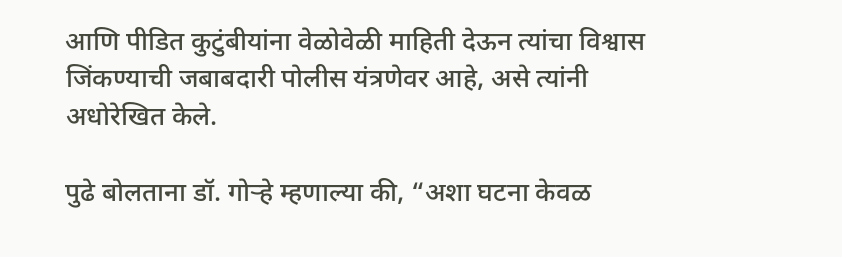आणि पीडित कुटुंबीयांना वेळोवेळी माहिती देऊन त्यांचा विश्वास जिंकण्याची जबाबदारी पोलीस यंत्रणेवर आहे, असे त्यांनी अधोरेखित केले.

पुढे बोलताना डॉ. गोऱ्हे म्हणाल्या की, “अशा घटना केवळ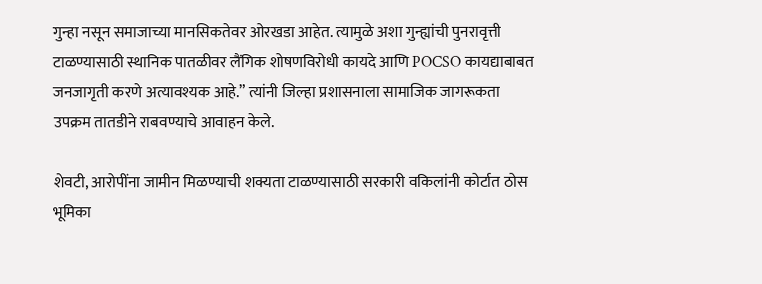गुन्हा नसून समाजाच्या मानसिकतेवर ओरखडा आहेत. त्यामुळे अशा गुन्ह्यांची पुनरावृत्ती टाळण्यासाठी स्थानिक पातळीवर लैंगिक शोषणविरोधी कायदे आणि POCSO कायद्याबाबत जनजागृती करणे अत्यावश्यक आहे.” त्यांनी जिल्हा प्रशासनाला सामाजिक जागरूकता उपक्रम तातडीने राबवण्याचे आवाहन केले.

शेवटी, आरोपींना जामीन मिळण्याची शक्यता टाळण्यासाठी सरकारी वकिलांनी कोर्टात ठोस भूमिका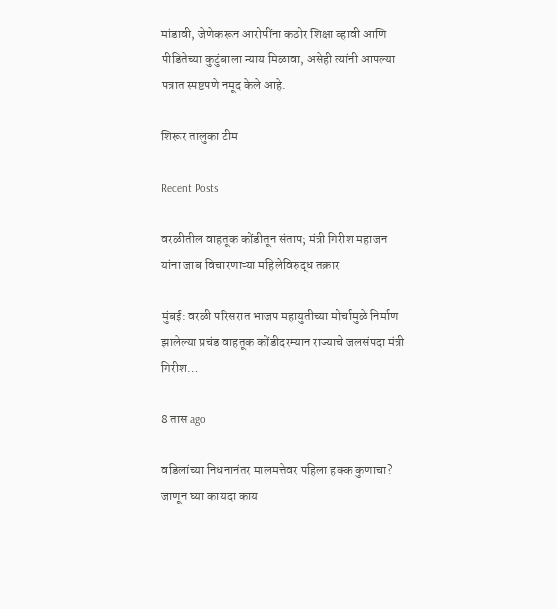मांडावी, जेणेकरून आरोपींना कठोर शिक्षा व्हावी आणि पीडितेच्या कुटुंबाला न्याय मिळावा, असेही त्यांनी आपल्या पत्रात स्पष्टपणे नमूद केले आहे.

शिरूर तालुका टीम

Recent Posts

वरळीतील वाहतूक कोंडीतून संताप; मंत्री गिरीश महाजन यांना जाब विचारणाऱ्या महिलेविरुद्ध तक्रार

मुंबई: वरळी परिसरात भाजप महायुतीच्या मोर्चामुळे निर्माण झालेल्या प्रचंड वाहतूक कोंडीदरम्यान राज्याचे जलसंपदा मंत्री गिरीश…

8 तास ago

वडिलांच्या निधनानंतर मालमत्तेवर पहिला हक्क कुणाचा? जाणून घ्या कायदा काय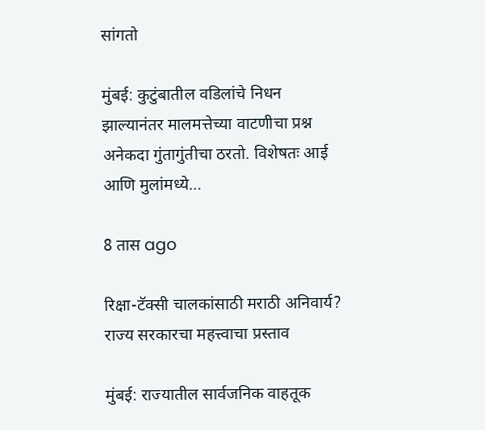सांगतो

मुंबई: कुटुंबातील वडिलांचे निधन झाल्यानंतर मालमत्तेच्या वाटणीचा प्रश्न अनेकदा गुंतागुंतीचा ठरतो. विशेषतः आई आणि मुलांमध्ये…

8 तास ago

रिक्षा-टॅक्सी चालकांसाठी मराठी अनिवार्य? राज्य सरकारचा महत्त्वाचा प्रस्ताव

मुंबई: राज्यातील सार्वजनिक वाहतूक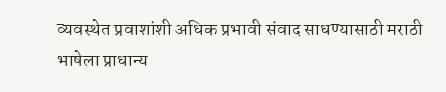व्यवस्थेत प्रवाशांशी अधिक प्रभावी संवाद साधण्यासाठी मराठी भाषेला प्राधान्य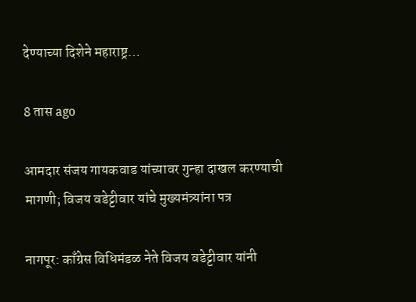देण्याच्या दिशेने महाराष्ट्र…

8 तास ago

आमदार संजय गायकवाड यांच्यावर गुन्हा दाखल करण्याची मागणी; विजय वडेट्टीवार यांचे मुख्यमंत्र्यांना पत्र

नागपूर: काँग्रेस विधिमंडळ नेते विजय वडेट्टीवार यांनी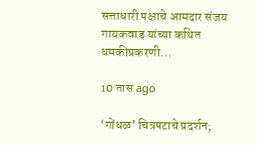सत्ताधारी पक्षाचे आमदार संजय गायकवाड यांच्या कथित धमकीप्रकरणी…

10 तास ago

‘गोंधळ’ चित्रपटाचे प्रदर्शन;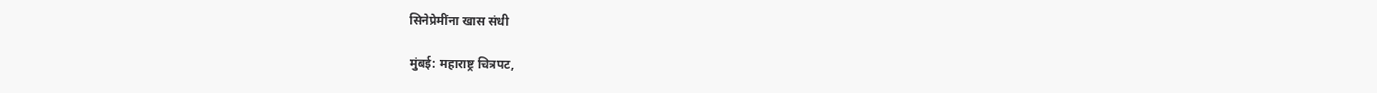सिनेप्रेमींना खास संधी

मुंबई: महाराष्ट्र चित्रपट,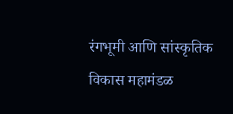रंगभूमी आणि सांस्कृतिक विकास महामंडळ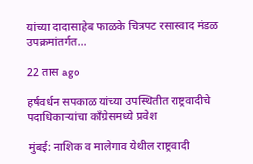यांच्या दादासाहेब फाळके चित्रपट रसास्वाद मंडळ उपक्रमांतर्गत…

22 तास ago

हर्षवर्धन सपकाळ यांच्या उपस्थितीत राष्ट्रवादीचे पदाधिकाऱ्यांचा काँग्रेसमध्ये प्रवेश

मुंबई: नाशिक व मालेगाव येथील राष्ट्रवादी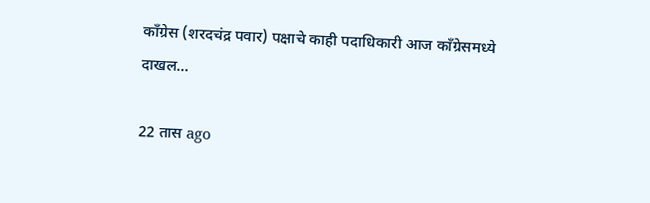काँग्रेस (शरदचंद्र पवार) पक्षाचे काही पदाधिकारी आज काँग्रेसमध्ये दाखल…

22 तास ago